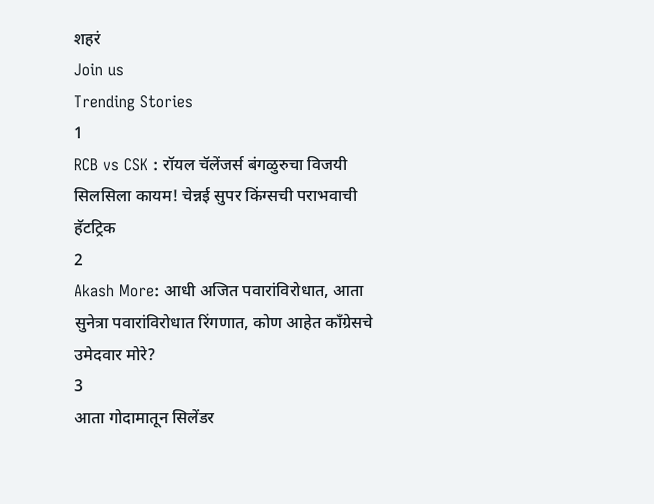शहरं
Join us
Trending Stories
1
RCB vs CSK : रॉयल चॅलेंजर्स बंगळुरुचा विजयी सिलसिला कायम! चेन्नई सुपर किंग्सची पराभवाची हॅटट्रिक
2
Akash More: आधी अजित पवारांविरोधात, आता सुनेत्रा पवारांविरोधात रिंगणात, कोण आहेत काँग्रेसचे उमेदवार मोरे?
3
आता गोदामातून सिलेंडर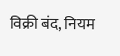विक्री बंद, नियम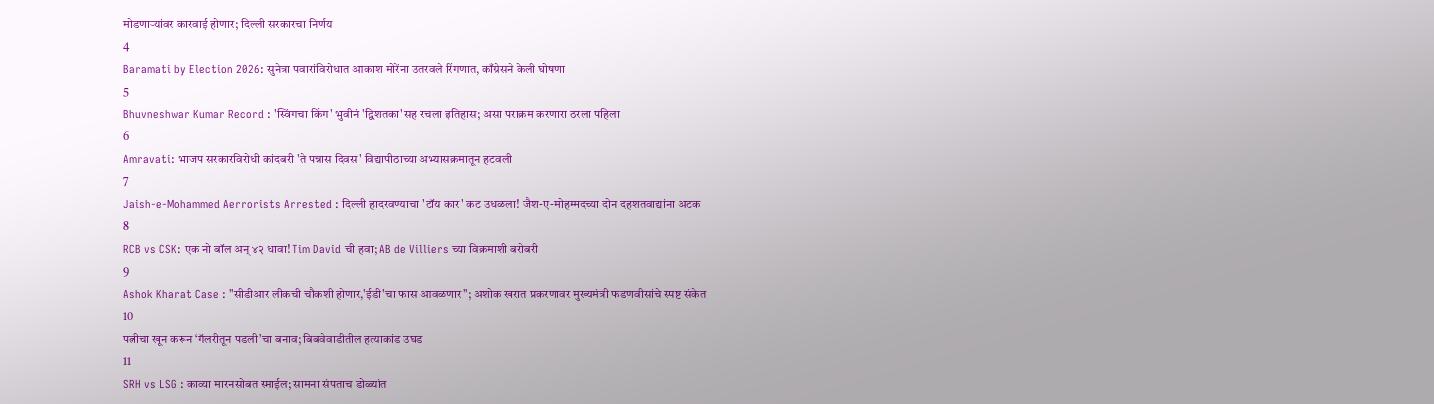मोडणाऱ्यांवर कारवाई होणार; दिल्ली सरकारचा निर्णय
4
Baramati by Election 2026: सुनेत्रा पवारांविरोधात आकाश मोरेंना उतरवले रिंगणात, काँग्रेसने केली घोषणा
5
Bhuvneshwar Kumar Record : 'स्विंगचा किंग' भुवीनं 'द्विशतका'सह रचला इतिहास; असा पराक्रम करणारा ठरला पहिला
6
Amravati: भाजप सरकारविरोधी कांदबरी 'ते पन्नास दिवस' विद्यापीठाच्या अभ्यासक्रमातून हटवली
7
Jaish-e-Mohammed Aerrorists Arrested : दिल्ली हादरवण्याचा 'टॉय कार' कट उधळला! जैश-ए-मोहम्मदच्या दोन दहशतवाद्यांना अटक
8
RCB vs CSK: एक नो बॉल अन् ४२ धावा! Tim David ची हवा; AB de Villiers च्या विक्रमाशी बरोबरी
9
Ashok Kharat Case : "सीडीआर लीकची चौकशी होणार,'ईडी'चा फास आवळणार"; अशोक खरात प्रकरणावर मुख्यमंत्री फडणवीसांचे स्पष्ट संकेत
10
पत्नीचा खून करून ‘गॅलरीतून पडली’चा बनाव; बिबवेवाडीतील हत्याकांड उघड
11
SRH vs LSG : काव्या मारनसोबत स्माईल; सामना संपताच डोळ्यांत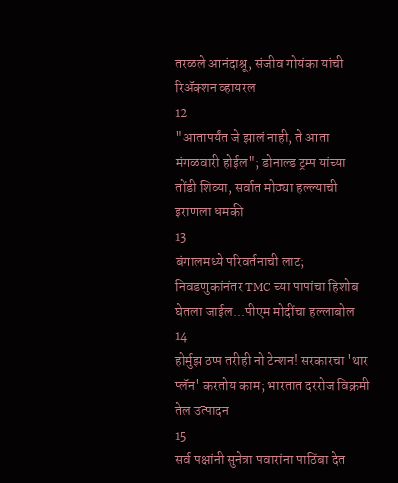तरळले आनंदाश्रू, संजीव गोयंका यांची रिॲक्शन व्हायरल
12
"आतापर्यंत जे झालं नाही, ते आता मंगळवारी होईल"; डोनाल्ड ट्रम्प यांच्या तोंडी शिव्या, सर्वात मोठ्या हल्ल्याची इराणला धमकी
13
बंगालमध्ये परिवर्तनाची लाट; निवडणुकांनंतर TMC च्या पापांचा हिशोब घेतला जाईल...पीएम मोदींचा हल्लाबोल
14
होर्मुझ ठप्प तरीही नो टेन्शन! सरकारचा 'थार प्लॅन' करतोय काम; भारतात दररोज विक्रमी तेल उत्पादन
15
सर्व पक्षांनी सुनेत्रा पवारांना पाठिंबा देत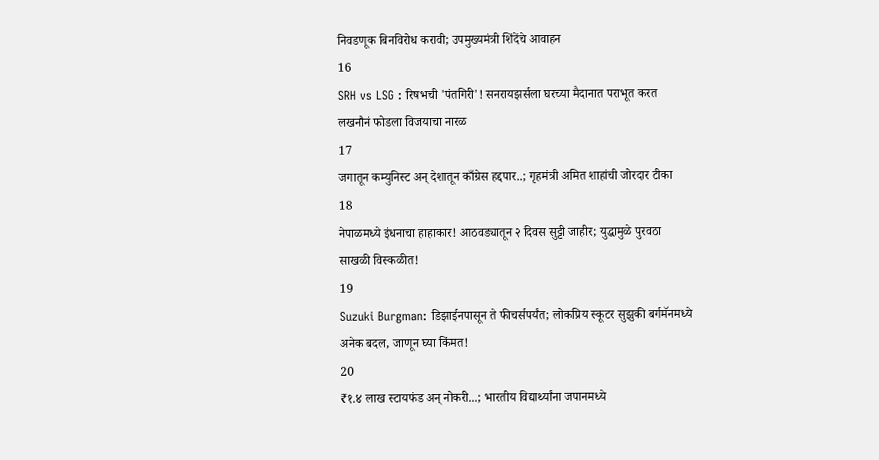निवडणूक बिनविरोध करावी; उपमुख्यमंत्री शिंदेंचे आवाहन
16
SRH vs LSG : रिषभची 'पंतगिरी'! सनरायझर्सला घरच्या मैदानात पराभूत करत लखनौनं फोडला विजयाचा नारळ
17
जगातून कम्युनिस्ट अन् देशातून काँग्रेस हद्दपार..; गृहमंत्री अमित शाहांची जोरदार टीका
18
नेपाळमध्ये इंधनाचा हाहाकार! आठवड्यातून २ दिवस सुट्टी जाहीर; युद्धामुळे पुरवठा साखळी विस्कळीत!
19
Suzuki Burgman: डिझाईनपासून ते फीचर्सपर्यंत; लोकप्रिय स्कूटर सुझुकी बर्गमॅनमध्ये अनेक बदल, जाणून घ्या किंमत!
20
₹१.४ लाख स्टायफंड अन् नोकरी...; भारतीय विद्यार्थ्यांना जपानमध्ये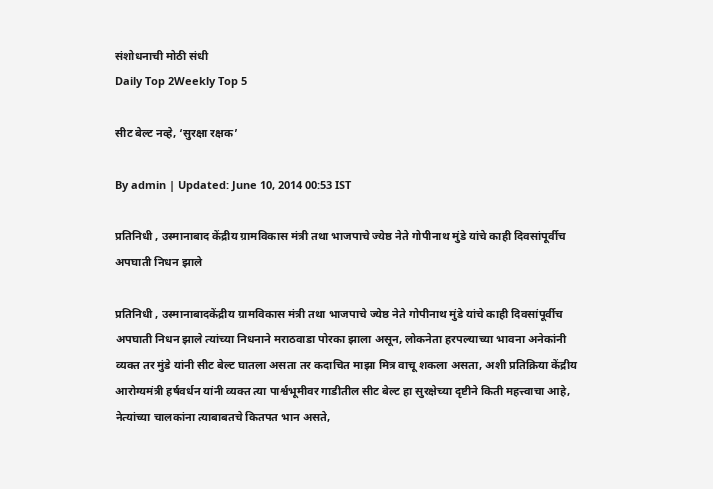संशोधनाची मोठी संधी
Daily Top 2Weekly Top 5

सीट बेल्ट नव्हे, ‘सुरक्षा रक्षक’

By admin | Updated: June 10, 2014 00:53 IST

प्रतिनिधी , उस्मानाबाद केंद्रीय ग्रामविकास मंत्री तथा भाजपाचे ज्येष्ठ नेते गोपीनाथ मुंडे यांचे काही दिवसांपूर्वीच अपघाती निधन झाले

प्रतिनिधी , उस्मानाबादकेंद्रीय ग्रामविकास मंत्री तथा भाजपाचे ज्येष्ठ नेते गोपीनाथ मुंडे यांचे काही दिवसांपूर्वीच अपघाती निधन झाले त्यांच्या निधनाने मराठवाडा पोरका झाला असून, लोकनेता हरपल्याच्या भावना अनेकांनी व्यक्त तर मुंडे यांनी सीट बेल्ट घातला असता तर कदाचित माझा मित्र वाचू शकला असता, अशी प्रतिक्रिया केंद्रीय आरोग्यमंत्री हर्षवर्धन यांनी व्यक्त त्या पार्श्वभूमीवर गाडीतील सीट बेल्ट हा सुरक्षेच्या दृष्टीने किती महत्त्वाचा आहे, नेत्यांच्या चालकांना त्याबाबतचे कितपत भान असते,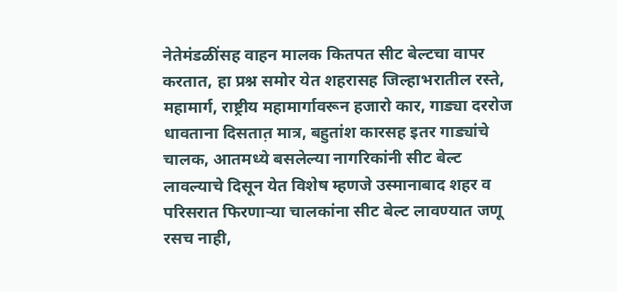नेतेमंडळींसह वाहन मालक कितपत सीट बेल्टचा वापर करतात, हा प्रश्न समोर येत शहरासह जिल्हाभरातील रस्ते, महामार्ग, राष्ट्रीय महामार्गावरून हजारो कार, गाड्या दररोज धावताना दिसतात़ मात्र, बहुतांश कारसह इतर गाड्यांचे चालक, आतमध्ये बसलेल्या नागरिकांनी सीट बेल्ट लावल्याचे दिसून येत विशेष म्हणजे उस्मानाबाद शहर व परिसरात फिरणाऱ्या चालकांना सीट बेल्ट लावण्यात जणू रसच नाही,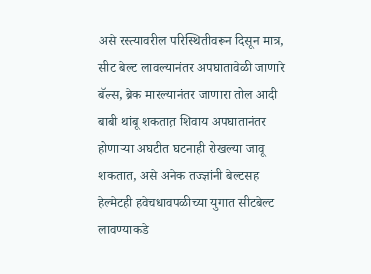असे रस्त्यावरील परिस्थितीवरून दिसून मात्र, सीट बेल्ट लावल्यानंतर अपघातावेळी जाणारे बॅल्स, ब्रेक मारल्यानंतर जाणारा तोल आदी बाबी थांबू शकतात़ शिवाय अपघातानंतर होणाऱ्या अघटीत घटनाही रोखल्या जावू शकतात, असे अनेक तज्ज्ञांनी बेल्टसह हेल्मेटही हवेचधावपळीच्या युगात सीटबेल्ट लावण्याकडे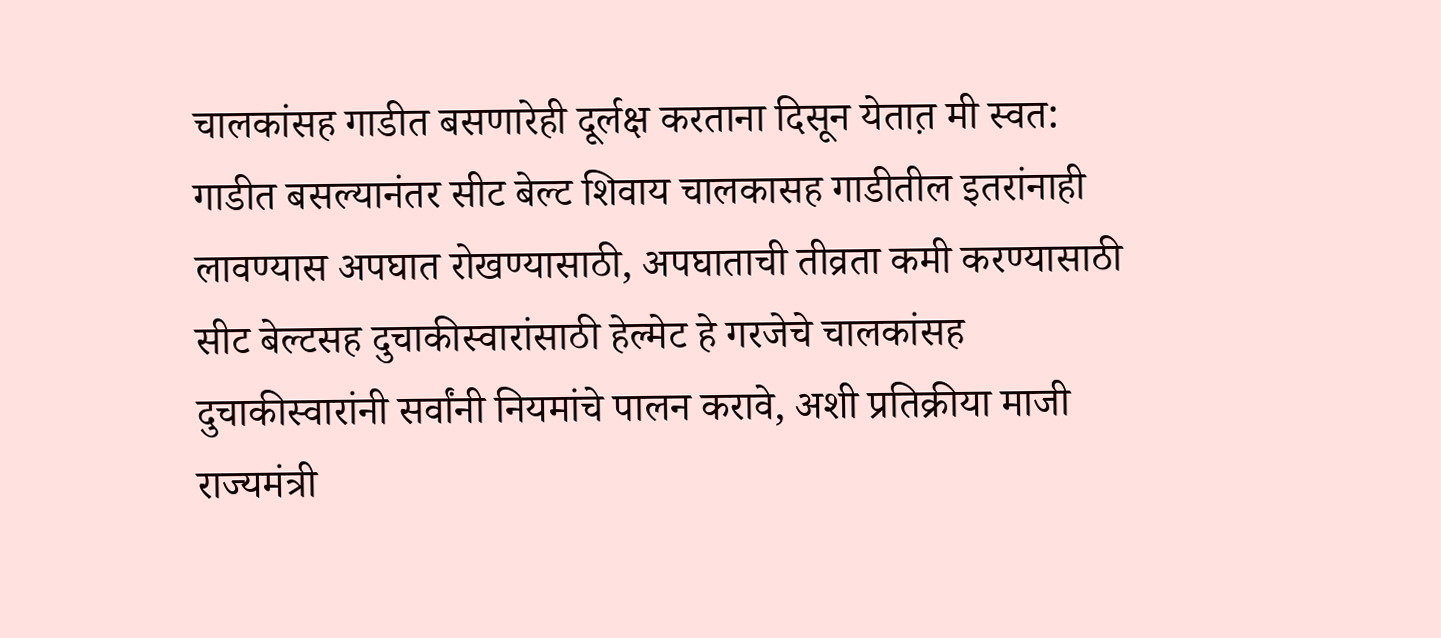चालकांसह गाडीत बसणारेही दूर्लक्ष करताना दिसून येतात़ मी स्वत: गाडीत बसल्यानंतर सीट बेल्ट शिवाय चालकासह गाडीतील इतरांनाही लावण्यास अपघात रोखण्यासाठी, अपघाताची तीव्रता कमी करण्यासाठी सीट बेल्टसह दुचाकीस्वारांसाठी हेल्मेट हे गरजेचे चालकांसह दुचाकीस्वारांनी सर्वांनी नियमांचे पालन करावे, अशी प्रतिक्रीया माजी राज्यमंत्री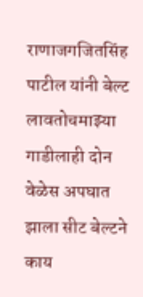राणाजगजितसिंह पाटील यांनी बेल्ट लावतोचमाझ्या गाडीलाही दोन वेळेस अपघात झाला सीट बेल्टने काय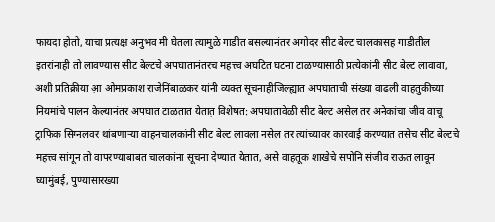फायदा होतो, याचा प्रत्यक्ष अनुभव मी घेतला त्यामुळे गाडीत बसल्यानंतर अगोदर सीट बेल्ट चालकासह गाडीतील इतरांनाही तो लावण्यास सीट बेल्टचे अपघातानंतरच महत्त्व अघटित घटना टाळण्यासाठी प्रत्येकांनी सीट बेल्ट लावावा, अशी प्रतिक्रीया आ़ ओमप्रकाश राजेनिंबाळकर यांनी व्यक्त सूचनाहीजिल्ह्यात अपघाताची संख्या वाढली वाहतुकीच्या नियमांचे पालन केल्यानंतर अपघात टाळतात येतात़ विशेषत: अपघातावेळी सीट बेल्ट असेल तर अनेकांचा जीव वाचू ट्राफिक सिग्नलवर थांबणाऱ्या वाहनचालकांनी सीट बेल्ट लावला नसेल तर त्यांच्यावर कारवाई करण्यात तसेच सीट बेल्टचे महत्त्व सांगून तो वापरण्याबाबत चालकांना सूचना देण्यात येतात, असे वाहतूक शाखेचे सपोनि संजीव राऊत लावून घ्यामुंबई, पुण्यासारख्या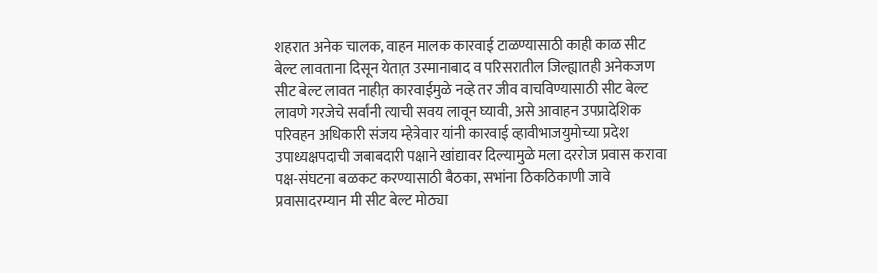शहरात अनेक चालक, वाहन मालक कारवाई टाळण्यासाठी काही काळ सीट बेल्ट लावताना दिसून येतात़ उस्मानाबाद व परिसरातील जिल्ह्यातही अनेकजण सीट बेल्ट लावत नाहीत़ कारवाईमुळे नव्हे तर जीव वाचविण्यासाठी सीट बेल्ट लावणे गरजेचे सर्वांनी त्याची सवय लावून घ्यावी, असे आवाहन उपप्रादेशिक परिवहन अधिकारी संजय म्हेत्रेवार यांनी कारवाई व्हावीभाजयुमोच्या प्रदेश उपाध्यक्षपदाची जबाबदारी पक्षाने खांद्यावर दिल्यामुळे मला दररोज प्रवास करावा पक्ष-संघटना बळकट करण्यासाठी बैठका, सभांना ठिकठिकाणी जावे प्रवासादरम्यान मी सीट बेल्ट मोठ्या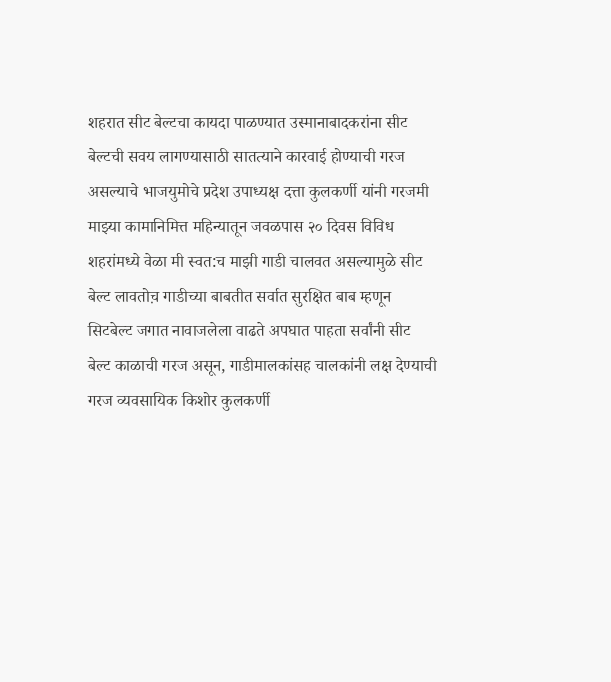शहरात सीट बेल्टचा कायदा पाळण्यात उस्मानाबादकरांना सीट बेल्टची सवय लागण्यासाठी सातत्याने कारवाई होण्याची गरज असल्याचे भाजयुमोचे प्रदेश उपाध्यक्ष दत्ता कुलकर्णी यांनी गरजमी माझ्या कामानिमित्त महिन्यातून जवळपास २० दिवस विविध शहरांमध्ये वेळा मी स्वत:च माझी गाडी चालवत असल्यामुळे सीट बेल्ट लावतोच़ गाडीच्या बाबतीत सर्वात सुरक्षित बाब म्हणून सिटबेल्ट जगात नावाजलेला वाढते अपघात पाहता सर्वांनी सीट बेल्ट काळाची गरज असून, गाडीमालकांसह चालकांनी लक्ष देण्याची गरज व्यवसायिक किशोर कुलकर्णी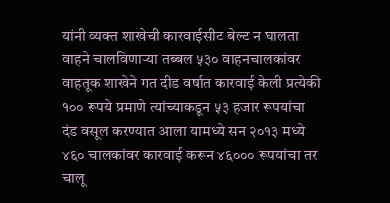यांनी व्यक्त शाखेची कारवाईसीट बेल्ट न घालता वाहने चालविणाऱ्या तब्बल ५३० वाहनचालकांवर वाहतूक शाखेने गत दीड वर्षात कारवाई केली प्रत्येकी १०० रूपये प्रमाणे त्यांच्याकडून ५३ हजार रूपयांचा दंड वसूल करण्यात आला यामध्ये सन २०१३ मध्ये ४६० चालकांवर कारवाई करून ४६००० रूपयांचा तर चालू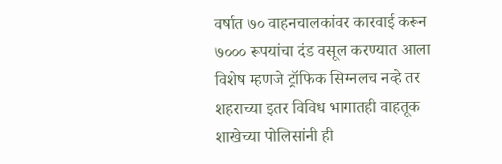वर्षात ७० वाहनचालकांवर कारवाई करून ७००० रूपयांचा दंड वसूल करण्यात आला विशेष म्हणजे ट्रॉफिक सिग्नलच नव्हे तर शहराच्या इतर विविध भागातही वाहतूक शाखेच्या पोलिसांनी ही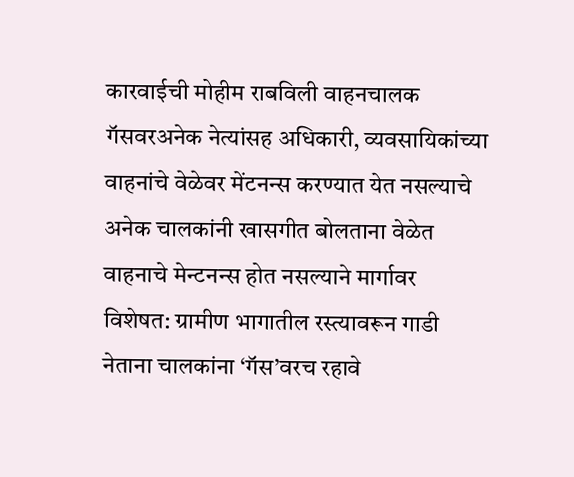कारवाईची मोहीम राबविली वाहनचालक गॅसवरअनेक नेत्यांसह अधिकारी, व्यवसायिकांच्या वाहनांचे वेळेवर मेंटनन्स करण्यात येत नसल्याचे अनेक चालकांनी खासगीत बोलताना वेळेत वाहनाचे मेन्टनन्स होत नसल्याने मार्गावर विशेषत: ग्रामीण भागातील रस्त्यावरून गाडी नेताना चालकांना ‘गॅस’वरच रहावे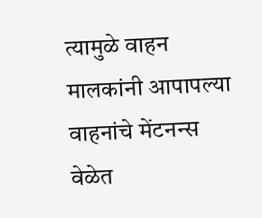त्यामुळे वाहन मालकांनी आपापल्या वाहनांचे मेंटनन्स वेळेत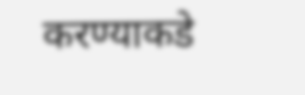करण्याकडे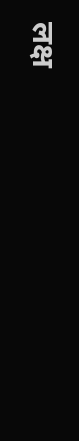लक्ष